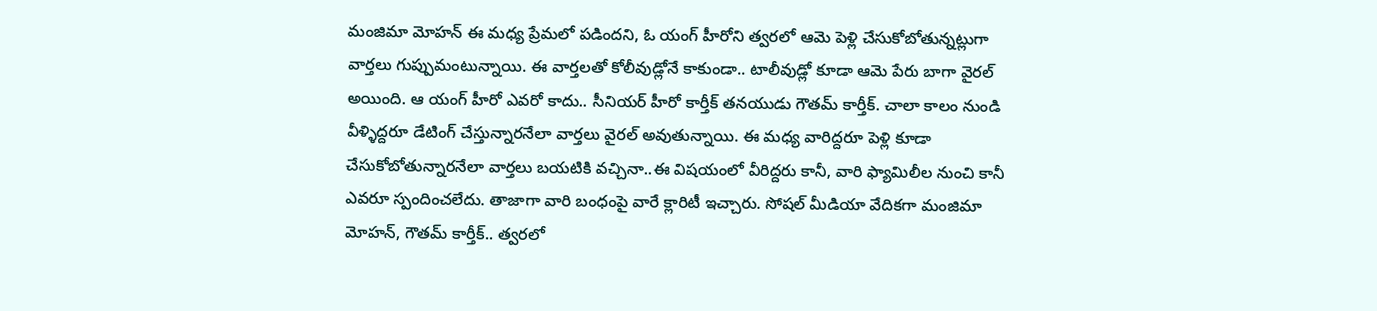మంజిమా మోహన్ ఈ మధ్య ప్రేమలో పడిందని, ఓ యంగ్ హీరోని త్వరలో ఆమె పెళ్లి చేసుకోబోతున్నట్లుగా వార్తలు గుప్పుమంటున్నాయి. ఈ వార్తలతో కోలీవుడ్లోనే కాకుండా.. టాలీవుడ్లో కూడా ఆమె పేరు బాగా వైరల్ అయింది. ఆ యంగ్ హీరో ఎవరో కాదు.. సీనియర్ హీరో కార్తీక్ తనయుడు గౌతమ్ కార్తీక్. చాలా కాలం నుండి వీళ్ళిద్దరూ డేటింగ్ చేస్తున్నారనేలా వార్తలు వైరల్ అవుతున్నాయి. ఈ మధ్య వారిద్దరూ పెళ్లి కూడా చేసుకోబోతున్నారనేలా వార్తలు బయటికి వచ్చినా..ఈ విషయంలో వీరిద్దరు కానీ, వారి ఫ్యామిలీల నుంచి కానీ ఎవరూ స్పందించలేదు. తాజాగా వారి బంధంపై వారే క్లారిటీ ఇచ్చారు. సోషల్ మీడియా వేదికగా మంజిమా మోహన్, గౌతమ్ కార్తీక్.. త్వరలో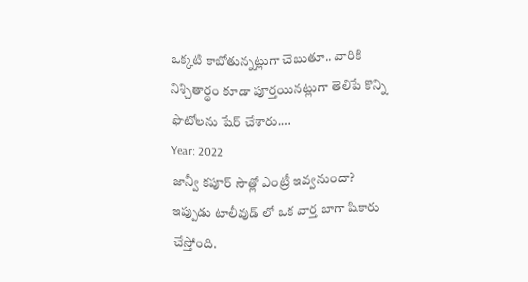ఒక్కటి కాబోతున్నట్లుగా చెబుతూ.. వారికి నిశ్చితార్థం కూడా పూర్తయినట్లుగా తెలిపే కొన్ని ఫొటోలను షేర్ చేశారు.…
Year: 2022
జాన్వీ కపూర్ సౌత్లో ఎంట్రీ ఇవ్వనుందా?
ఇప్పుడు టాలీవుడ్ లో ఒక వార్త బాగా షికారు చేస్తోంది.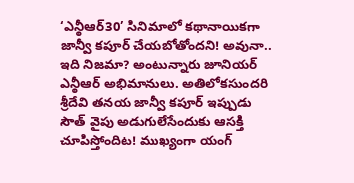‘ఎన్ఠీఆర్30’ సినిమాలో కథానాయికగా జాన్వీ కపూర్ చేయబోతోందని! అవునా.. ఇది నిజమా? అంటున్నారు జూనియర్ ఎన్ఠీఆర్ అభిమానులు. అతిలోకసుందరి శ్రీదేవి తనయ జాన్వీ కపూర్ ఇప్పుడు సౌత్ వైపు అడుగులేసేందుకు ఆసక్తి చూపిస్తోందిట! ముఖ్యంగా యంగ్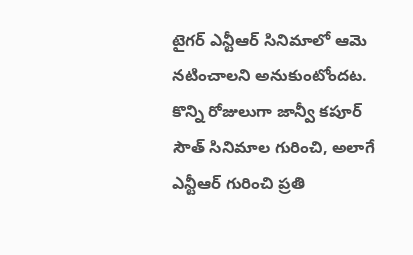టైగర్ ఎన్టీఆర్ సినిమాలో ఆమె నటించాలని అనుకుంటోందట. కొన్ని రోజులుగా జాన్వీ కపూర్ సౌత్ సినిమాల గురించి, అలాగే ఎన్టీఆర్ గురించి ప్రతి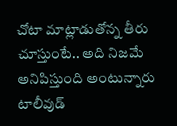చోటా మాట్లాడుతోన్న తీరు చూస్తుంటే.. అది నిజమే అనిపిస్తుంది అంటున్నారు టాలీవుడ్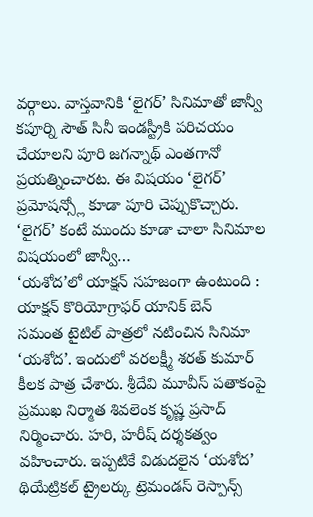వర్గాలు. వాస్తవానికి ‘లైగర్’ సినిమాతో జాన్వీ కపూర్ని సౌత్ సినీ ఇండస్ట్రీకి పరిచయం చేయాలని పూరి జగన్నాథ్ ఎంతగానో ప్రయత్నించారట. ఈ విషయం ‘లైగర్’ ప్రమోషన్స్లో కూడా పూరి చెప్పుకొచ్చారు. ‘లైగర్’ కంటే ముందు కూడా చాలా సినిమాల విషయంలో జాన్వీ…
‘యశోద’లో యాక్షన్ సహజంగా ఉంటుంది : యాక్షన్ కొరియోగ్రాఫర్ యానిక్ బెన్
సమంత టైటిల్ పాత్రలో నటించిన సినిమా ‘యశోద’. ఇందులో వరలక్ష్మీ శరత్ కుమార్ కీలక పాత్ర చేశారు. శ్రీదేవి మూవీస్ పతాకంపై ప్రముఖ నిర్మాత శివలెంక కృష్ణ ప్రసాద్ నిర్మించారు. హరి, హరీష్ దర్శకత్వం వహించారు. ఇప్పటికే విడుదలైన ‘యశోద’ థియేట్రికల్ ట్రైలర్కు ట్రెమండస్ రెస్పాన్స్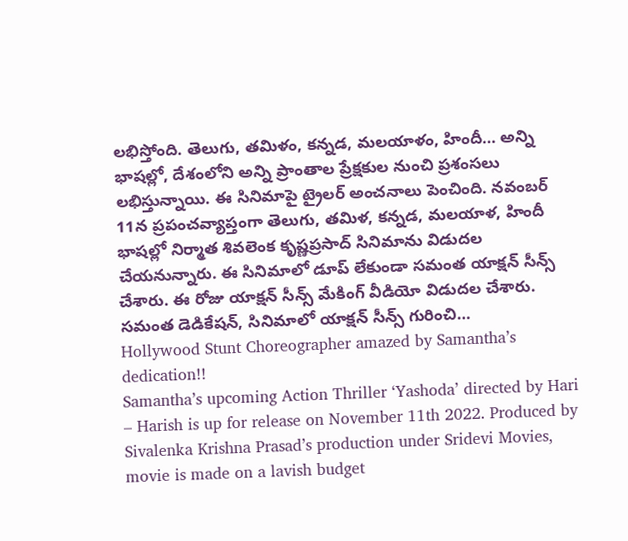లభిస్తోంది. తెలుగు, తమిళం, కన్నడ, మలయాళం, హిందీ… అన్ని భాషల్లో, దేశంలోని అన్ని ప్రాంతాల ప్రేక్షకుల నుంచి ప్రశంసలు లభిస్తున్నాయి. ఈ సినిమాపై ట్రైలర్ అంచనాలు పెంచింది. నవంబర్ 11న ప్రపంచవ్యాప్తంగా తెలుగు, తమిళ, కన్నడ, మలయాళ, హిందీ భాషల్లో నిర్మాత శివలెంక కృష్ణప్రసాద్ సినిమాను విడుదల చేయనున్నారు. ఈ సినిమాలో డూప్ లేకుండా సమంత యాక్షన్ సీన్స్ చేశారు. ఈ రోజు యాక్షన్ సీన్స్ మేకింగ్ వీడియో విడుదల చేశారు. సమంత డెడికేషన్, సినిమాలో యాక్షన్ సీన్స్ గురించి…
Hollywood Stunt Choreographer amazed by Samantha’s dedication!!
Samantha’s upcoming Action Thriller ‘Yashoda’ directed by Hari – Harish is up for release on November 11th 2022. Produced by Sivalenka Krishna Prasad’s production under Sridevi Movies, movie is made on a lavish budget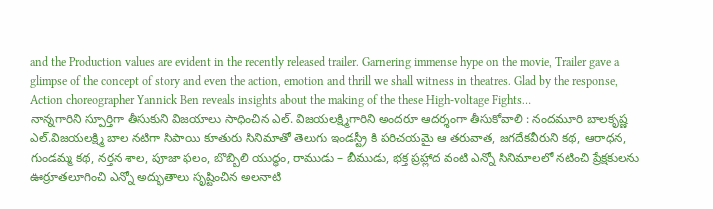and the Production values are evident in the recently released trailer. Garnering immense hype on the movie, Trailer gave a glimpse of the concept of story and even the action, emotion and thrill we shall witness in theatres. Glad by the response, Action choreographer Yannick Ben reveals insights about the making of the these High-voltage Fights…
నాన్నగారిని స్పూర్తిగా తీసుకుని విజయాలు సాధించిన ఎల్. విజయలక్ష్మిగారిని అందరూ ఆదర్శంగా తీసుకోవాలి : నందమూరి బాలకృష్ణ
ఎల్.విజయలక్ష్మి బాల నటిగా సిపాయి కూతురు సినిమాతో తెలుగు ఇండస్ట్రీ కి పరిచయమై ఆ తరువాత, జగదేకవీరుని కథ, ఆరాధన, గుండమ్మ కథ, నర్తన శాల, పూజా ఫలం, బొబ్బిలి యుద్ధం, రాముడు – బీముడు, భక్త ప్రహ్లాద వంటి ఎన్నో సినిమాలలో నటించి ప్రేక్షకులను ఊర్రూతలూగించి ఎన్నో అద్భుతాలు సృష్టించిన అలనాటి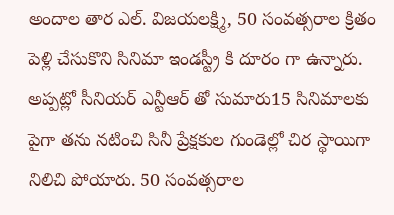అందాల తార ఎల్. విజయలక్ష్మి, 50 సంవత్సరాల క్రితం పెళ్లి చేసుకొని సినిమా ఇండస్ట్రీ కి దూరం గా ఉన్నారు. అప్పట్లో సీనియర్ ఎన్టీఆర్ తో సుమారు15 సినిమాలకు పైగా తను నటించి సినీ ప్రేక్షకుల గుండెల్లో చిర స్థాయిగా నిలిచి పోయారు. 50 సంవత్సరాల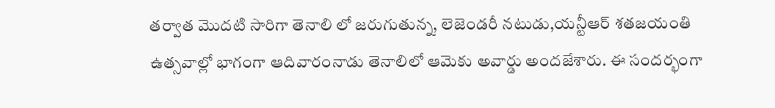తర్వాత మొదటి సారిగా తెనాలి లో జరుగుతున్న, లెజెండరీ నటుడు,యన్టీఆర్ శతజయంతి ఉత్సవాల్లో భాగంగా ఆదివారంనాడు తెనాలిలో ఆమెకు అవార్డు అందజేశారు. ఈ సందర్భంగా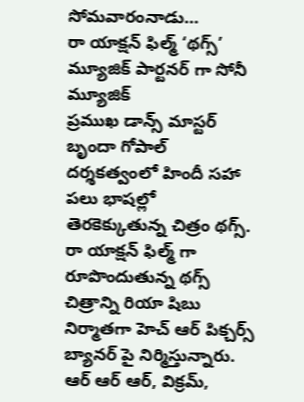సోమవారంనాడు…
రా యాక్షన్ ఫిల్మ్ ‘థగ్స్’ మ్యూజిక్ పార్టనర్ గా సోనీ మ్యూజిక్
ప్రముఖ డాన్స్ మాస్టర్ బృందా గోపాల్ దర్శకత్వంలో హిందీ సహా పలు భాషల్లో తెరకెక్కుతున్న చిత్రం థగ్స్. రా యాక్షన్ ఫిల్మ్ గా రూపొందుతున్న థగ్స్ చిత్రాన్ని రియా షిబు నిర్మాతగా హెచ్ ఆర్ పిక్చర్స్ బ్యానర్ పై నిర్మిస్తున్నారు. ఆర్ ఆర్ ఆర్, విక్రమ్,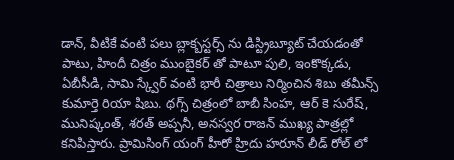డాన్, వీటికే వంటి పలు బ్లాక్బస్టర్స్ ను డిస్ట్రిబ్యూట్ చేయడంతో పాటు, హిందీ చిత్రం ముంబైకర్ తో పాటూ పులి, ఇంకొక్కడు, ఏబీసీడి, సామి స్క్వేర్ వంటి భారీ చిత్రాలు నిర్మించిన శిబు తమీన్స్ కుమార్తె రియా షిబు. థగ్స్ చిత్రంలో బాబీ సింహ, ఆర్ కె సురేష్, మునిష్కంత్, శరత్ అప్పనీ, అనస్వర రాజన్ ముఖ్య పాత్రల్లో కనిపిస్తారు. ప్రామిసింగ్ యంగ్ హీరో హ్రిదు హరూన్ లీడ్ రోల్ లో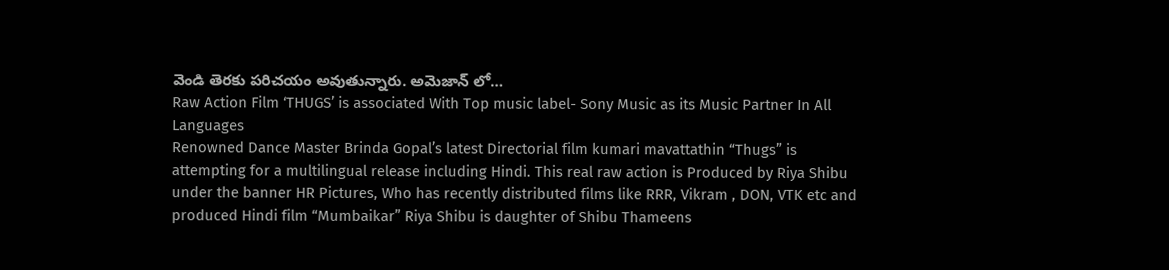వెండి తెరకు పరిచయం అవుతున్నారు. అమెజాన్ లో…
Raw Action Film ‘THUGS’ is associated With Top music label- Sony Music as its Music Partner In All Languages
Renowned Dance Master Brinda Gopal’s latest Directorial film kumari mavattathin “Thugs” is attempting for a multilingual release including Hindi. This real raw action is Produced by Riya Shibu under the banner HR Pictures, Who has recently distributed films like RRR, Vikram , DON, VTK etc and produced Hindi film “Mumbaikar” Riya Shibu is daughter of Shibu Thameens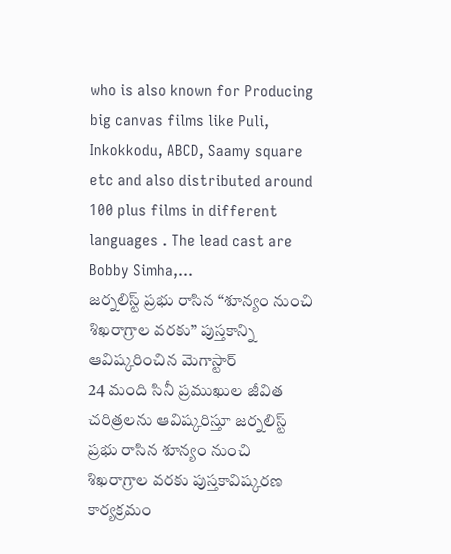who is also known for Producing big canvas films like Puli, Inkokkodu, ABCD, Saamy square etc and also distributed around 100 plus films in different languages . The lead cast are Bobby Simha,…
జర్నలిస్ట్ ప్రభు రాసిన “శూన్యం నుంచి శిఖరాగ్రాల వరకు” పుస్తకాన్ని ఆవిష్కరించిన మెగాస్టార్
24 మంది సినీ ప్రముఖుల జీవిత చరిత్రలను ఆవిష్కరిస్తూ జర్నలిస్ట్ ప్రభు రాసిన శూన్యం నుంచి శిఖరాగ్రాల వరకు పుస్తకావిష్కరణ కార్యక్రమం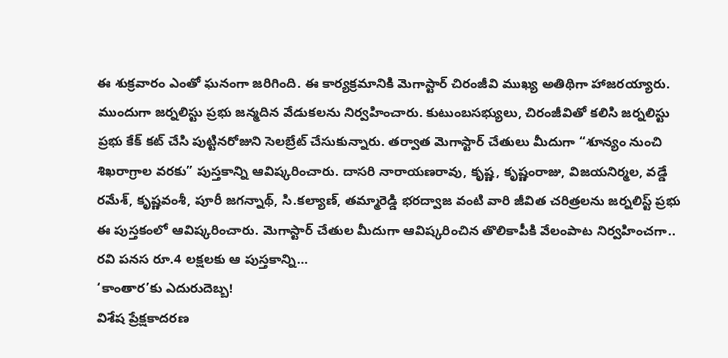ఈ శుక్రవారం ఎంతో ఘనంగా జరిగింది. ఈ కార్యక్రమానికి మెగాస్టార్ చిరంజీవి ముఖ్య అతిథిగా హాజరయ్యారు. ముందుగా జర్నలిస్టు ప్రభు జన్మదిన వేడుకలను నిర్వహించారు. కుటుంబసభ్యులు, చిరంజీవితో కలిసి జర్నలిస్టు ప్రభు కేక్ కట్ చేసి పుట్టినరోజుని సెలబ్రేట్ చేసుకున్నారు. తర్వాత మెగాస్టార్ చేతులు మీదుగా “శూన్యం నుంచి శిఖరాగ్రాల వరకు” పుస్తకాన్ని ఆవిష్కరించారు. దాసరి నారాయణరావు, కృష్ణ, కృష్ణంరాజు, విజయనిర్మల, వడ్డే రమేశ్, కృష్ణవంశీ, పూరీ జగన్నాథ్, సి.కల్యాణ్, తమ్మారెడ్డి భరద్వాజ వంటి వారి జీవిత చరిత్రలను జర్నలిస్ట్ ప్రభు ఈ పుస్తకంలో ఆవిష్కరించారు. మెగాస్టార్ చేతుల మీదుగా ఆవిష్కరించిన తొలికాపీకి వేలంపాట నిర్వహించగా.. రవి పనస రూ.4 లక్షలకు ఆ పుస్తకాన్ని…
‘కాంతార’కు ఎదురుదెబ్బ!
విశేష ప్రేక్షకాదరణ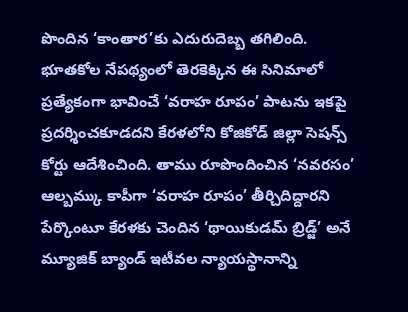పొందిన ‘కాంతార’కు ఎదురుదెబ్బ తగిలింది. భూతకోల నేపథ్యంలో తెరకెక్కిన ఈ సినిమాలో ప్రత్యేకంగా భావించే ‘వరాహ రూపం’ పాటను ఇకపై ప్రదర్శించకూడదని కేరళలోని కోజికోడ్ జిల్లా సెషన్స్ కోర్టు ఆదేశించింది. తాము రూపొందించిన ‘నవరసం’ ఆల్బమ్కు కాపీగా ‘వరాహ రూపం’ తీర్చిదిద్దారని పేర్కొంటూ కేరళకు చెందిన ‘థాయికుడమ్ బ్రిడ్జ్’ అనే మ్యూజిక్ బ్యాండ్ ఇటీవల న్యాయస్థానాన్ని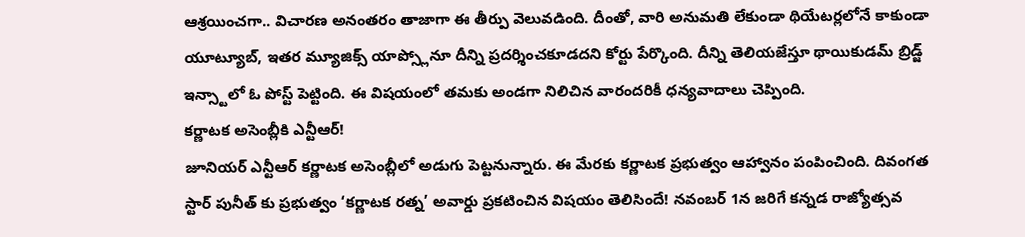ఆశ్రయించగా.. విచారణ అనంతరం తాజాగా ఈ తీర్పు వెలువడింది. దీంతో, వారి అనుమతి లేకుండా థియేటర్లలోనే కాకుండా యూట్యూబ్, ఇతర మ్యూజిక్స్ యాప్స్లోనూ దీన్ని ప్రదర్శించకూడదని కోర్టు పేర్కొంది. దీన్ని తెలియజేస్తూ థాయికుడమ్ బ్రిడ్జ్ ఇన్స్టాలో ఓ పోస్ట్ పెట్టింది. ఈ విషయంలో తమకు అండగా నిలిచిన వారందరికీ ధన్యవాదాలు చెప్పింది.
కర్ణాటక అసెంబ్లీకి ఎన్టీఆర్!
జూనియర్ ఎన్టీఆర్ కర్ణాటక అసెంబ్లీలో అడుగు పెట్టనున్నారు. ఈ మేరకు కర్ణాటక ప్రభుత్వం ఆహ్వానం పంపించింది. దివంగత స్టార్ పునీత్ కు ప్రభుత్వం ‘కర్ణాటక రత్న’ అవార్డు ప్రకటించిన విషయం తెలిసిందే! నవంబర్ 1న జరిగే కన్నడ రాజ్యోత్సవ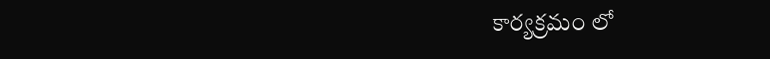కార్యక్రమం లో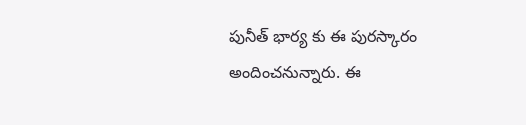పునీత్ భార్య కు ఈ పురస్కారం అందించనున్నారు. ఈ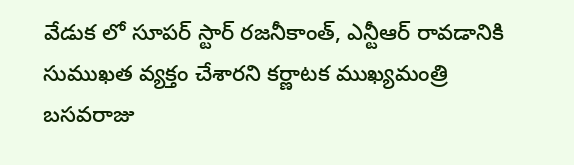వేడుక లో సూపర్ స్టార్ రజనీకాంత్, ఎన్టీఆర్ రావడానికి సుముఖత వ్యక్తం చేశారని కర్ణాటక ముఖ్యమంత్రి బసవరాజు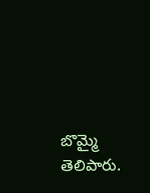బొమ్మై తెలిపారు.